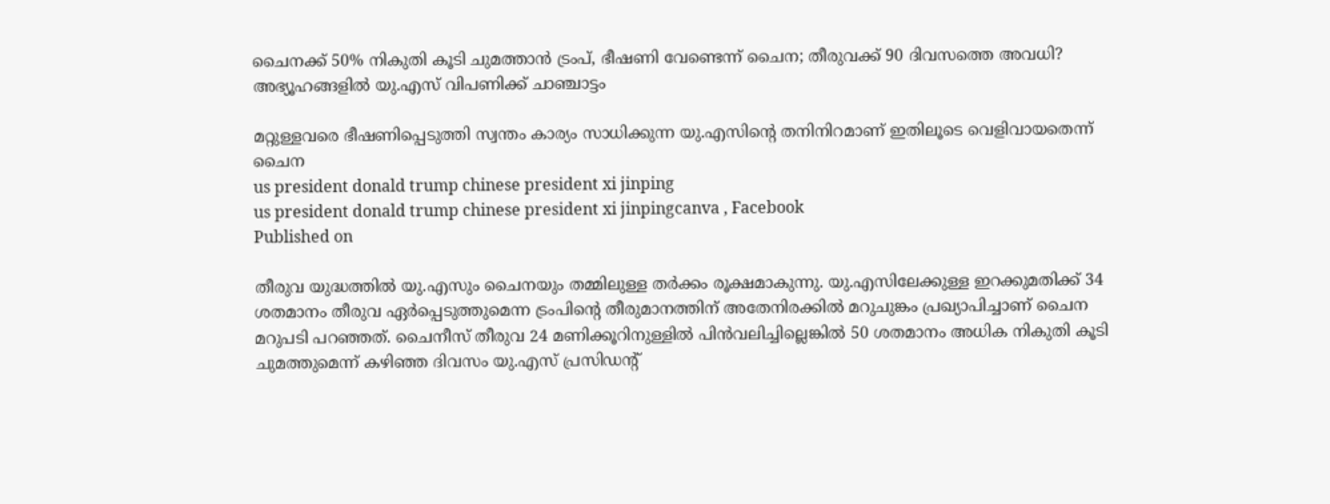ചൈനക്ക് 50% നികുതി കൂടി ചുമത്താന്‍ ട്രംപ്, ഭീഷണി വേണ്ടെന്ന് ചൈന; തീരുവക്ക് 90 ദിവസത്തെ അവധി? അഭ്യൂഹങ്ങളില്‍ യു.എസ് വിപണിക്ക് ചാഞ്ചാട്ടം

മറ്റുള്ളവരെ ഭീഷണിപ്പെടുത്തി സ്വന്തം കാര്യം സാധിക്കുന്ന യു.എസിന്റെ തനിനിറമാണ് ഇതിലൂടെ വെളിവായതെന്ന് ചൈന
us president donald trump chinese president xi jinping
us president donald trump chinese president xi jinpingcanva , Facebook
Published on

തീരുവ യുദ്ധത്തില്‍ യു.എസും ചൈനയും തമ്മിലുള്ള തര്‍ക്കം രൂക്ഷമാകുന്നു. യു.എസിലേക്കുള്ള ഇറക്കുമതിക്ക് 34 ശതമാനം തീരുവ ഏര്‍പ്പെടുത്തുമെന്ന ട്രംപിന്റെ തീരുമാനത്തിന് അതേനിരക്കില്‍ മറുചുങ്കം പ്രഖ്യാപിച്ചാണ് ചൈന മറുപടി പറഞ്ഞത്. ചൈനീസ് തീരുവ 24 മണിക്കൂറിനുള്ളില്‍ പിന്‍വലിച്ചില്ലെങ്കില്‍ 50 ശതമാനം അധിക നികുതി കൂടി ചുമത്തുമെന്ന് കഴിഞ്ഞ ദിവസം യു.എസ് പ്രസിഡന്റ്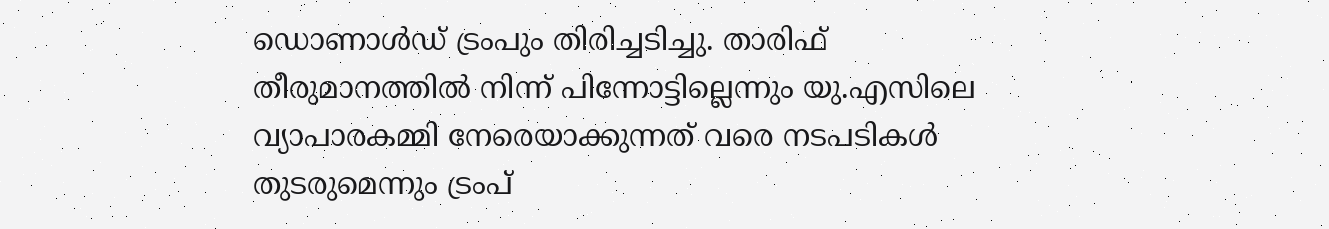ഡൊണാള്‍ഡ് ട്രംപും തിരിച്ചടിച്ചു. താരിഫ് തീരുമാനത്തില്‍ നിന്ന് പിന്നോട്ടില്ലെന്നും യു.എസിലെ വ്യാപാരകമ്മി നേരെയാക്കുന്നത് വരെ നടപടികള്‍ തുടരുമെന്നും ട്രംപ്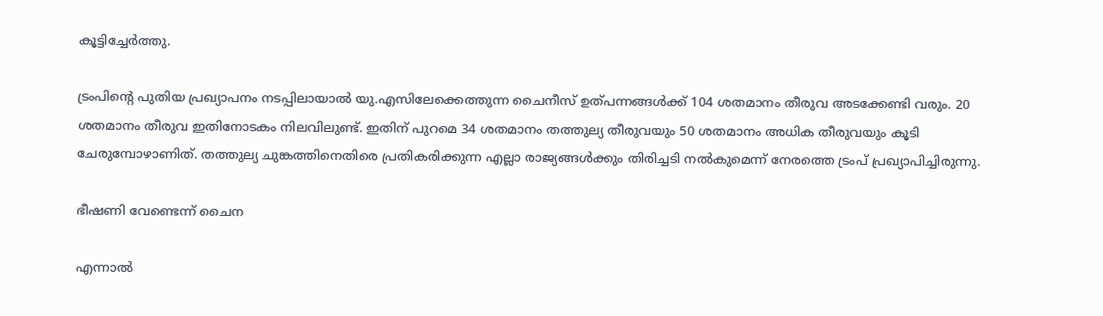കൂട്ടിച്ചേര്‍ത്തു.

ട്രംപിന്റെ പുതിയ പ്രഖ്യാപനം നടപ്പിലായാല്‍ യു.എസിലേക്കെത്തുന്ന ചൈനീസ് ഉത്പന്നങ്ങള്‍ക്ക് 104 ശതമാനം തീരുവ അടക്കേണ്ടി വരും. 20 ശതമാനം തീരുവ ഇതിനോടകം നിലവിലുണ്ട്. ഇതിന് പുറമെ 34 ശതമാനം തത്തുല്യ തീരുവയും 50 ശതമാനം അധിക തീരുവയും കൂടി ചേരുമ്പോഴാണിത്. തത്തുല്യ ചുങ്കത്തിനെതിരെ പ്രതികരിക്കുന്ന എല്ലാ രാജ്യങ്ങള്‍ക്കും തിരിച്ചടി നല്‍കുമെന്ന് നേരത്തെ ട്രംപ് പ്രഖ്യാപിച്ചിരുന്നു.

ഭീഷണി വേണ്ടെന്ന് ചൈന

എന്നാല്‍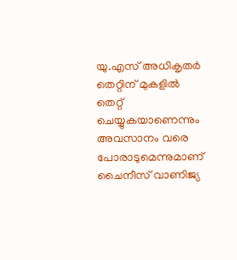യു.എസ് അധികൃതര്‍ തെറ്റിന് മുകളില്‍ തെറ്റ് ചെയ്യുകയാണെന്നും അവസാനം വരെ പോരാടുമെന്നുമാണ് ചൈനീസ് വാണിജ്യ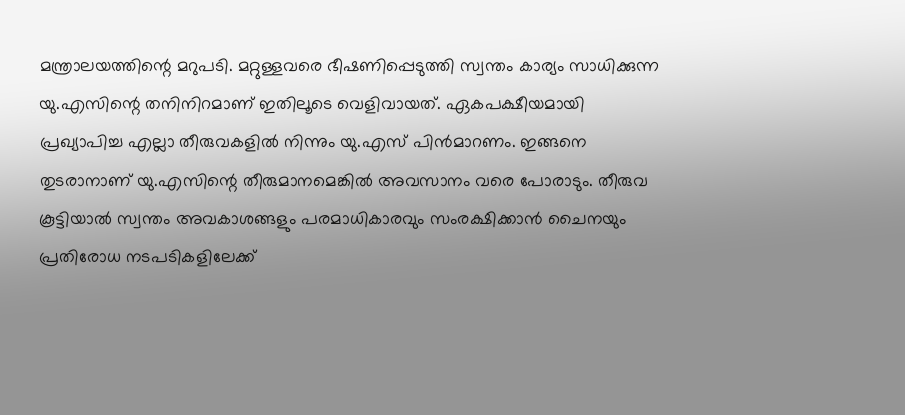മന്ത്രാലയത്തിന്റെ മറുപടി. മറ്റുള്ളവരെ ഭീഷണിപ്പെടുത്തി സ്വന്തം കാര്യം സാധിക്കുന്ന യു.എസിന്റെ തനിനിറമാണ് ഇതിലൂടെ വെളിവായത്. ഏകപക്ഷീയമായി പ്രഖ്യാപിച്ച എല്ലാ തീരുവകളില്‍ നിന്നും യു.എസ് പിന്‍മാറണം. ഇങ്ങനെ തുടരാനാണ് യു.എസിന്റെ തീരുമാനമെങ്കില്‍ അവസാനം വരെ പോരാടും. തീരുവ കൂട്ടിയാല്‍ സ്വന്തം അവകാശങ്ങളും പരമാധികാരവും സംരക്ഷിക്കാന്‍ ചൈനയും പ്രതിരോധ നടപടികളിലേക്ക്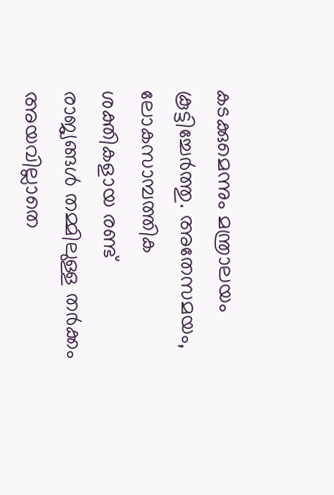കടക്കുമെന്നും മന്ത്രാലയം കൂട്ടിച്ചേര്‍ത്തു. അതേസമയം, ലോകസാമ്പത്തിക ശക്തികളായ രണ്ട് രാജ്യങ്ങള്‍ തമ്മിലുള്ള തര്‍ക്കം അയവില്ലാതെ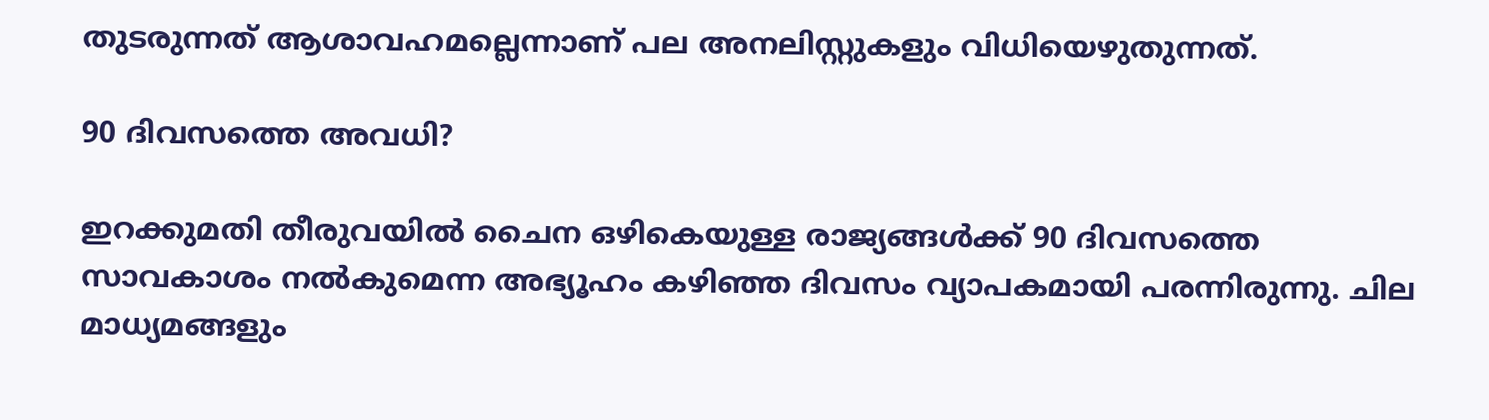തുടരുന്നത് ആശാവഹമല്ലെന്നാണ് പല അനലിസ്റ്റുകളും വിധിയെഴുതുന്നത്.

90 ദിവസത്തെ അവധി?

ഇറക്കുമതി തീരുവയില്‍ ചൈന ഒഴികെയുള്ള രാജ്യങ്ങള്‍ക്ക് 90 ദിവസത്തെ സാവകാശം നല്‍കുമെന്ന അഭ്യൂഹം കഴിഞ്ഞ ദിവസം വ്യാപകമായി പരന്നിരുന്നു. ചില മാധ്യമങ്ങളും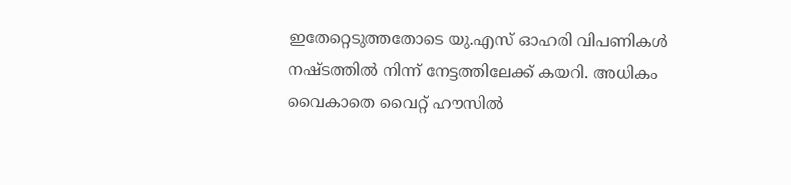ഇതേറ്റെടുത്തതോടെ യു.എസ് ഓഹരി വിപണികള്‍ നഷ്ടത്തില്‍ നിന്ന് നേട്ടത്തിലേക്ക് കയറി. അധികം വൈകാതെ വൈറ്റ് ഹൗസില്‍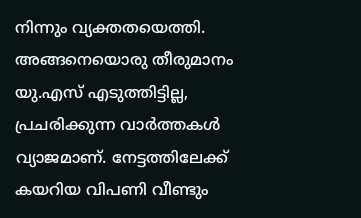നിന്നും വ്യക്തതയെത്തി. അങ്ങനെയൊരു തീരുമാനം യു.എസ് എടുത്തിട്ടില്ല, പ്രചരിക്കുന്ന വാര്‍ത്തകള്‍ വ്യാജമാണ്. നേട്ടത്തിലേക്ക് കയറിയ വിപണി വീണ്ടും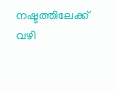നഷ്ടത്തിലേക്ക് വഴി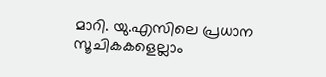മാറി. യു.എസിലെ പ്രധാന സൂചികകളെല്ലാം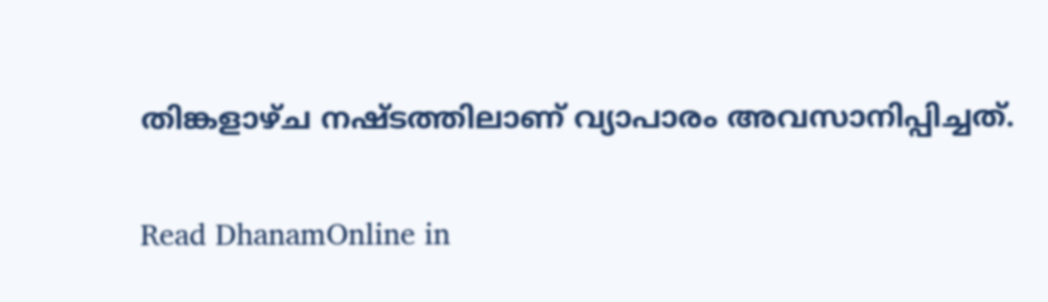തിങ്കളാഴ്ച നഷ്ടത്തിലാണ് വ്യാപാരം അവസാനിപ്പിച്ചത്.

Read DhanamOnline in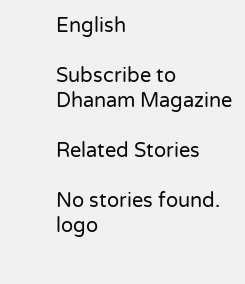English

Subscribe to Dhanam Magazine

Related Stories

No stories found.
logo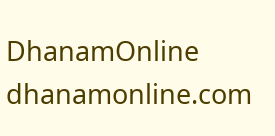DhanamOnline
dhanamonline.com